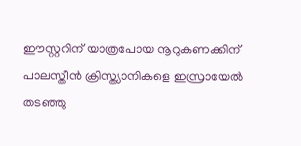ഈസ്റ്ററിന് യാത്രപോയ നൂറുകണക്കിന് പാലസ്തീന്‍ ക്രിസ്ത്യാനികളെ ഇസ്രായേല്‍ തടഞ്ഞു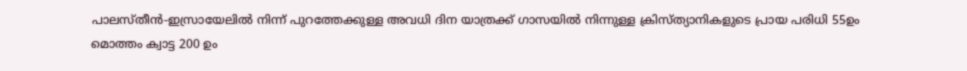പാലസ്തീന്‍-ഇസ്രായേലില്‍ നിന്ന് പുറത്തേക്കുള്ള അവധി ദിന യാത്രക്ക് ഗാസയില്‍ നിന്നുള്ള ക്രിസ്ത്യാനികളുടെ പ്രായ പരിധി 55ഉം മൊത്തം ക്വാട്ട 200 ഉം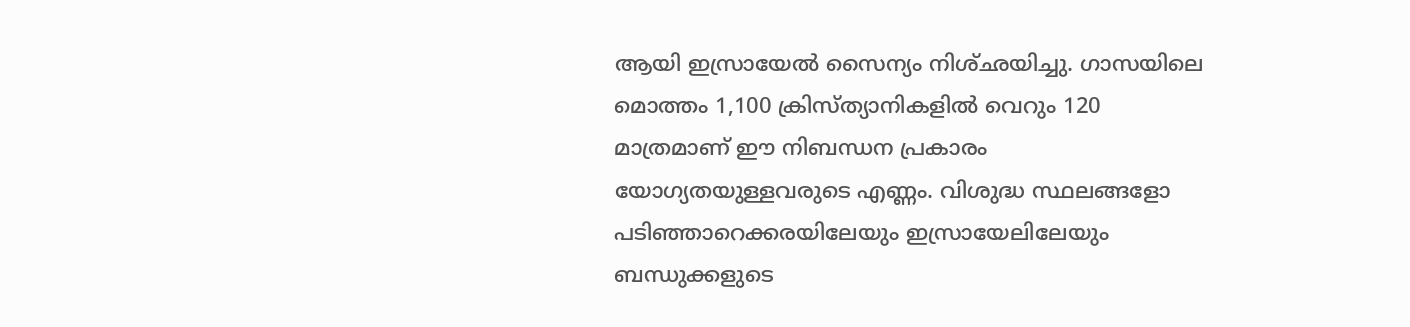ആയി ഇസ്രായേല്‍ സൈന്യം നിശ്ഛയിച്ചു. ഗാസയിലെ മൊത്തം 1,100 ക്രിസ്ത്യാനികളില്‍ വെറും 120 മാത്രമാണ് ഈ നിബന്ധന പ്രകാരം യോഗ്യതയുള്ളവരുടെ എണ്ണം. വിശുദ്ധ സ്ഥലങ്ങളോ പടിഞ്ഞാറെക്കരയിലേയും ഇസ്രായേലിലേയും ബന്ധുക്കളുടെ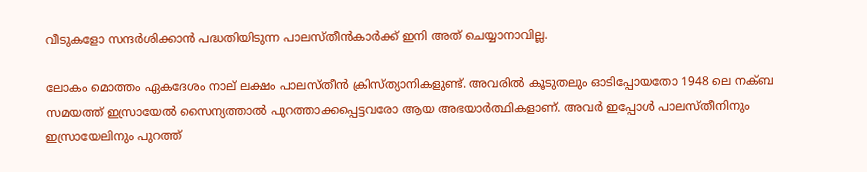വീടുകളോ സന്ദര്‍ശിക്കാന്‍ പദ്ധതിയിടുന്ന പാലസ്തീന്‍കാര്‍ക്ക് ഇനി അത് ചെയ്യാനാവില്ല.

ലോകം മൊത്തം ഏകദേശം നാല് ലക്ഷം പാലസ്തീന്‍ ക്രിസ്ത്യാനികളുണ്ട്. അവരില്‍ കൂടുതലും ഓടിപ്പോയതോ 1948 ലെ നക്ബ സമയത്ത് ഇസ്രായേല്‍ സൈന്യത്താല്‍ പുറത്താക്കപ്പെട്ടവരോ ആയ അഭയാര്‍ത്ഥികളാണ്. അവര്‍ ഇപ്പോള്‍ പാലസ്തീനിനും ഇസ്രായേലിനും പുറത്ത്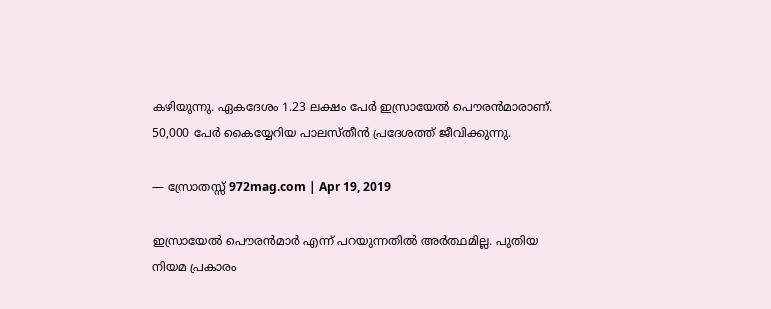കഴിയുന്നു. ഏകദേശം 1.23 ലക്ഷം പേര്‍ ഇസ്രായേല്‍ പൌരന്‍മാരാണ്. 50,000 പേര്‍ കൈയ്യേറിയ പാലസ്തീന്‍ പ്രദേശത്ത് ജീവിക്കുന്നു.

— സ്രോതസ്സ് 972mag.com | Apr 19, 2019

ഇസ്രായേല്‍ പൌരന്‍മാര്‍ എന്ന് പറയുന്നതില്‍ അര്‍ത്ഥമില്ല. പുതിയ നിയമ പ്രകാരം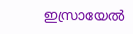ഇസ്രായേല്‍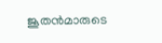ജൂതന്‍മാരുടെ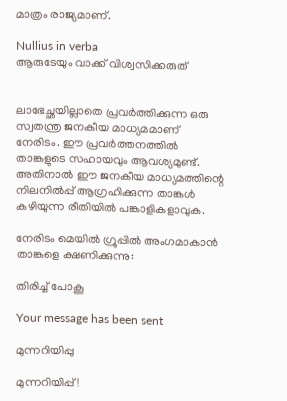മാത്രം രാജ്യമാണ്.

Nullius in verba
ആരുടേയും വാക്ക് വിശ്വസിക്കരുത്


ലാഭേച്ഛയില്ലാതെ പ്രവര്‍ത്തിക്കുന്ന ഒരു സ്വതന്ത്ര ജനകീയ മാധ്യമമാണ് നേരിടം. ഈ പ്രവര്‍ത്തനത്തില്‍ താങ്കളുടെ സഹായവും ആവശ്യമുണ്ട്. അതിനാല്‍ ഈ ജനകീയ മാധ്യമത്തിന്റെ നിലനില്‍പ്പ് ആഗ്രഹിക്കുന്ന താങ്കള്‍ കഴിയുന്ന രീതിയില്‍ പങ്കാളികളാവുക.

നേരിടം മെയില്‍ ഗ്രൂപ്പില്‍ അംഗമാകാന്‍ താങ്കളെ ക്ഷണിക്കുന്നു:

തിരിച്ച് പോകൂ

Your message has been sent

മുന്നറിയിപ്പു

മുന്നറിയിപ്പ്!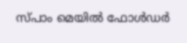സ്പാം മെയില്‍ ഫോള്‍ഡര്‍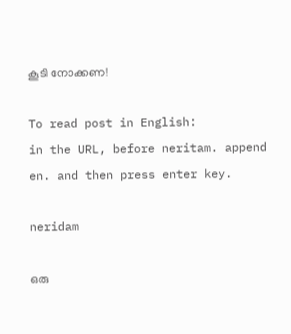കൂടി നോക്കണ!

To read post in English:
in the URL, before neritam. append en. and then press enter key.

neridam

ഒരു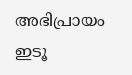അഭിപ്രായം ഇടൂ